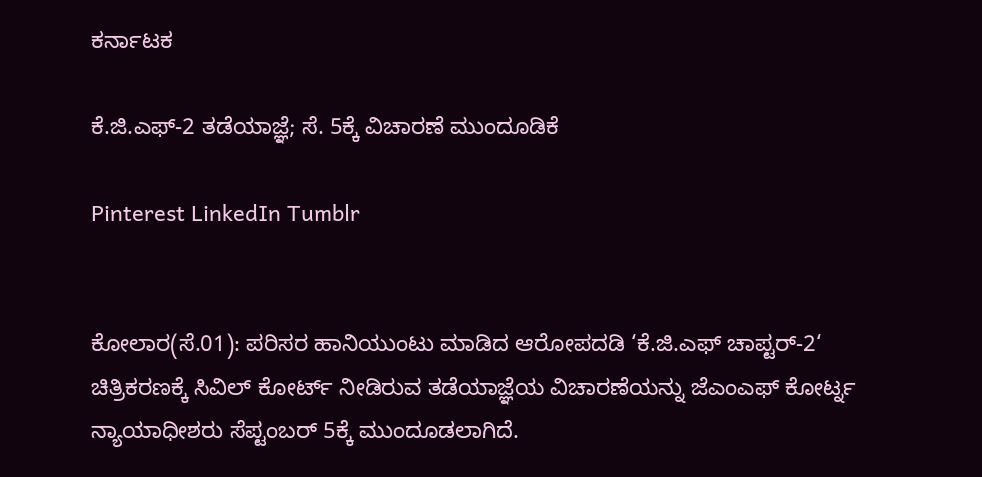ಕರ್ನಾಟಕ

ಕೆ.ಜಿ.ಎಫ್-2 ತಡೆಯಾಜ್ಞೆ; ಸೆ. 5ಕ್ಕೆ ವಿಚಾರಣೆ ಮುಂದೂಡಿಕೆ

Pinterest LinkedIn Tumblr


ಕೋಲಾರ(ಸೆ.01): ಪರಿಸರ ಹಾನಿಯುಂಟು ಮಾಡಿದ ಆರೋಪದಡಿ ‘ಕೆ.ಜಿ.ಎಫ್ ಚಾಪ್ಟರ್-2‘ ಚಿತ್ರಿಕರಣಕ್ಕೆ ಸಿವಿಲ್ ಕೋರ್ಟ್ ನೀಡಿರುವ ತಡೆಯಾಜ್ಞೆಯ ವಿಚಾರಣೆಯನ್ನು ಜೆಎಂಎಫ್ ಕೋರ್ಟ್ನ ನ್ಯಾಯಾಧೀಶರು ಸೆಪ್ಟಂಬರ್ 5ಕ್ಕೆ ಮುಂದೂಡಲಾಗಿದೆ.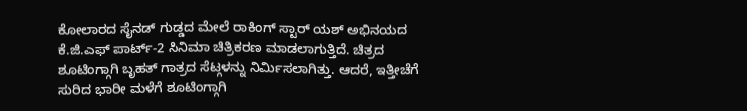ಕೋಲಾರದ ಸೈನಡ್ ಗುಡ್ಡದ ಮೇಲೆ ರಾಕಿಂಗ್ ಸ್ಟಾರ್ ಯಶ್ ಅಭಿನಯದ ಕೆ.ಜಿ.ಎಫ್ ಪಾರ್ಟ್-2 ಸಿನಿಮಾ ಚಿತ್ರಿಕರಣ ಮಾಡಲಾಗುತ್ತಿದೆ. ಚಿತ್ರದ ಶೂಟಿಂಗ್ಗಾಗಿ ಬೃಹತ್ ಗಾತ್ರದ ಸೆಟ್ಗಳನ್ನು ನಿರ್ಮಿಸಲಾಗಿತ್ತು. ಆದರೆ, ಇತ್ತೀಚೆಗೆ ಸುರಿದ ಭಾರೀ ಮಳೆಗೆ ಶೂಟಿಂಗ್ಗಾಗಿ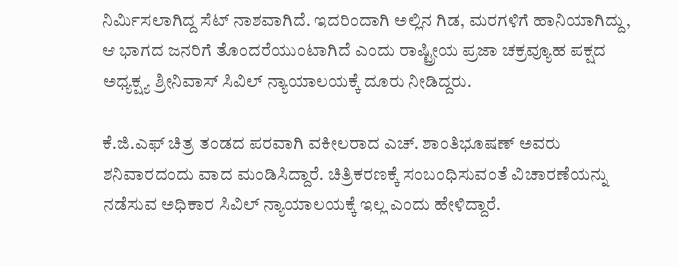ನಿರ್ಮಿಸಲಾಗಿದ್ದ ಸೆಟ್ ನಾಶವಾಗಿದೆ. ಇದರಿಂದಾಗಿ ಅಲ್ಲಿನ ಗಿಡ, ಮರಗಳಿಗೆ ಹಾನಿಯಾಗಿದ್ದು, ಆ ಭಾಗದ ಜನರಿಗೆ ತೊಂದರೆಯುಂಟಾಗಿದೆ ಎಂದು ರಾಷ್ಟ್ರೀಯ ಪ್ರಜಾ ಚಕ್ರವ್ಯೂಹ ಪಕ್ಷದ ಅಧ್ಯಕ್ಷ್ಯ ಶ್ರೀನಿವಾಸ್ ಸಿವಿಲ್ ನ್ಯಾಯಾಲಯಕ್ಕೆ ದೂರು ನೀಡಿದ್ದರು.

ಕೆ.ಜಿ.ಎಫ್ ಚಿತ್ರ ತಂಡದ ಪರವಾಗಿ ವಕೀಲರಾದ ಎಚ್. ಶಾಂತಿಭೂಷಣ್ ಅವರು ಶನಿವಾರದಂದು ವಾದ ಮಂಡಿಸಿದ್ದಾರೆ. ಚಿತ್ರಿಕರಣಕ್ಕೆ ಸಂಬಂಧಿಸುವಂತೆ ವಿಚಾರಣೆಯನ್ನು ನಡೆಸುವ ಅಧಿಕಾರ ಸಿವಿಲ್ ನ್ಯಾಯಾಲಯಕ್ಕೆ ಇಲ್ಲ ಎಂದು ಹೇಳಿದ್ದಾರೆ.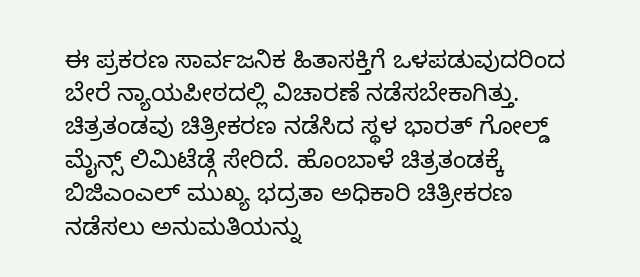ಈ ಪ್ರಕರಣ ಸಾರ್ವಜನಿಕ ಹಿತಾಸಕ್ತಿಗೆ ಒಳಪಡುವುದರಿಂದ ಬೇರೆ ನ್ಯಾಯಪೀಠದಲ್ಲಿ ವಿಚಾರಣೆ ನಡೆಸಬೇಕಾಗಿತ್ತು. ಚಿತ್ರತಂಡವು ಚಿತ್ರೀಕರಣ ನಡೆಸಿದ ಸ್ಥಳ ಭಾರತ್ ಗೋಲ್ಡ್ ಮೈನ್ಸ್ ಲಿಮಿಟೆಡ್ಗೆ ಸೇರಿದೆ. ಹೊಂಬಾಳೆ ಚಿತ್ರತಂಡಕ್ಕೆ ಬಿಜಿಎಂಎಲ್ ಮುಖ್ಯ ಭದ್ರತಾ ಅಧಿಕಾರಿ ಚಿತ್ರೀಕರಣ ನಡೆಸಲು ಅನುಮತಿಯನ್ನು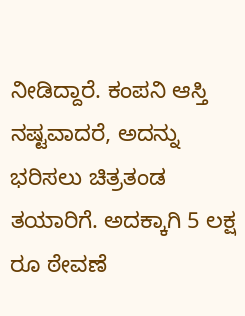ನೀಡಿದ್ದಾರೆ. ಕಂಪನಿ ಆಸ್ತಿ ನಷ್ಟವಾದರೆ, ಅದನ್ನು ಭರಿಸಲು ಚಿತ್ರತಂಡ ತಯಾರಿಗೆ. ಅದಕ್ಕಾಗಿ 5 ಲಕ್ಷ ರೂ ಠೇವಣೆ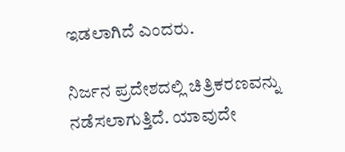ಇಡಲಾಗಿದೆ ಎಂದರು.

ನಿರ್ಜನ ಪ್ರದೇಶದಲ್ಲಿ ಚಿತ್ರಿಕರಣವನ್ನು ನಡೆಸಲಾಗುತ್ತಿದೆ. ಯಾವುದೇ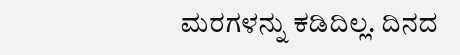ಮರಗಳನ್ನು ಕಡಿದಿಲ್ಲ. ದಿನದ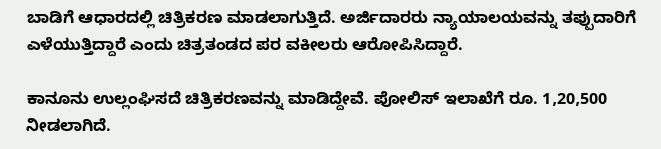ಬಾಡಿಗೆ ಆಧಾರದಲ್ಲಿ ಚಿತ್ರಿಕರಣ ಮಾಡಲಾಗುತ್ತಿದೆ. ಅರ್ಜಿದಾರರು ನ್ಯಾಯಾಲಯವನ್ನು ತಪ್ಪುದಾರಿಗೆ ಎಳೆಯುತ್ತಿದ್ದಾರೆ ಎಂದು ಚಿತ್ರತಂಡದ ಪರ ವಕೀಲರು ಆರೋಪಿಸಿದ್ದಾರೆ.

ಕಾನೂನು ಉಲ್ಲಂಘಿಸದೆ ಚಿತ್ರಿಕರಣವನ್ನು ಮಾಡಿದ್ದೇವೆ. ಪೋಲಿಸ್ ಇಲಾಖೆಗೆ ರೂ. 1,20,500 ನೀಡಲಾಗಿದೆ.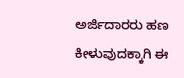ಅರ್ಜಿದಾರರು ಹಣ ಕೀಳುವುದಕ್ಕಾಗಿ ಈ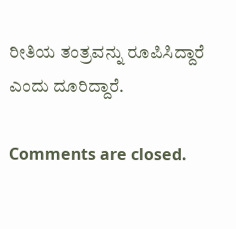ರೀತಿಯ ತಂತ್ರವನ್ನು ರೂಪಿಸಿದ್ದಾರೆ ಎಂದು ದೂರಿದ್ದಾರೆ.

Comments are closed.